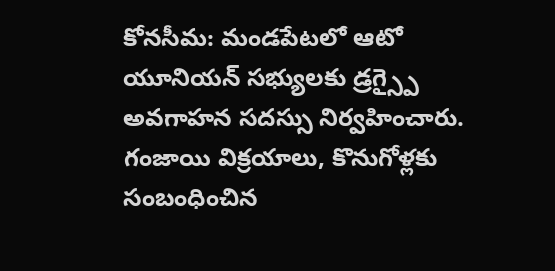కోనసీమ: మండపేటలో ఆటో యూనియన్ సభ్యులకు డ్రగ్స్పై అవగాహన సదస్సు నిర్వహించారు. గంజాయి విక్రయాలు, కొనుగోళ్లకు సంబంధించిన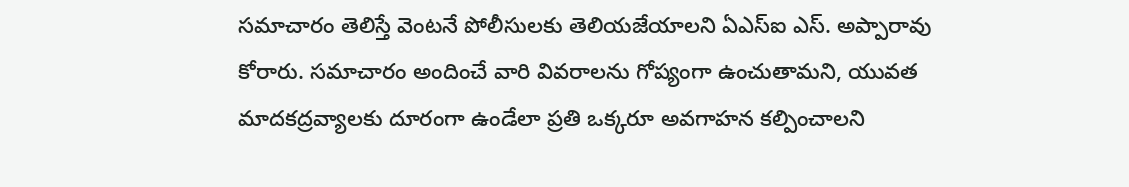సమాచారం తెలిస్తే వెంటనే పోలీసులకు తెలియజేయాలని ఏఎస్ఐ ఎస్. అప్పారావు కోరారు. సమాచారం అందించే వారి వివరాలను గోప్యంగా ఉంచుతామని, యువత మాదకద్రవ్యాలకు దూరంగా ఉండేలా ప్రతి ఒక్కరూ అవగాహన కల్పించాలని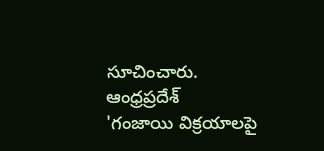సూచించారు.
ఆంధ్రప్రదేశ్
'గంజాయి విక్రయాలపై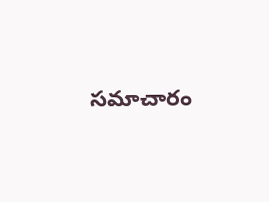సమాచారం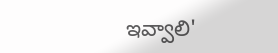ఇవ్వాలి'